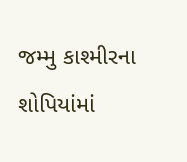જમ્મુ કાશ્મીરના શોપિયાંમાં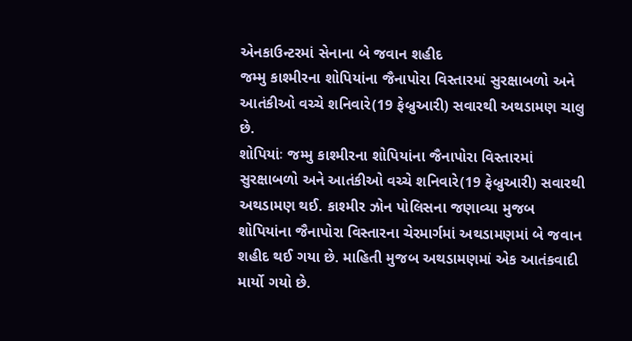એનકાઉન્ટરમાં સેનાના બે જવાન શહીદ
જમ્મુ કાશ્મીરના શોપિયાંના જૈનાપોરા વિસ્તારમાં સુરક્ષાબળો અને આતંકીઓ વચ્ચે શનિવારે(19 ફેબ્રુઆરી) સવારથી અથડામણ ચાલુ છે.
શોપિયાંઃ જમ્મુ કાશ્મીરના શોપિયાંના જૈનાપોરા વિસ્તારમાં સુરક્ષાબળો અને આતંકીઓ વચ્ચે શનિવારે(19 ફેબ્રુઆરી) સવારથી અથડામણ થઈ. કાશ્મીર ઝોન પોલિસના જણાવ્યા મુજબ શોપિયાંના જૈનાપોરા વિસ્તારના ચેરમાર્ગમાં અથડામણમાં બે જવાન શહીદ થઈ ગયા છે. માહિતી મુજબ અથડામણમાં એક આતંકવાદી માર્યો ગયો છે.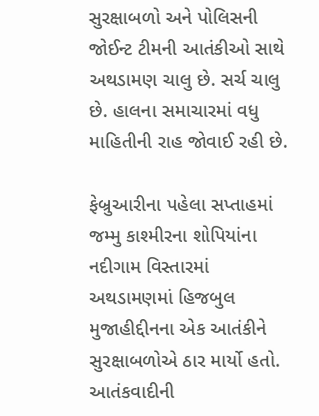સુરક્ષાબળો અને પોલિસની જોઈન્ટ ટીમની આતંકીઓ સાથે અથડામણ ચાલુ છે. સર્ચ ચાલુ છે. હાલના સમાચારમાં વધુ માહિતીની રાહ જોવાઈ રહી છે.

ફેબ્રુઆરીના પહેલા સપ્તાહમાં જમ્મુ કાશ્મીરના શોપિયાંના નદીગામ વિસ્તારમાં અથડામણમાં હિજબુલ મુજાહીદ્દીનના એક આતંકીને સુરક્ષાબળોએ ઠાર માર્યો હતો. આતંકવાદીની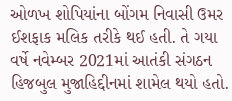ઓળખ શોપિયાંના બોંગમ નિવાસી ઉમર ઈશફાક મલિક તરીકે થઈ હતી. તે ગયા વર્ષે નવેમ્બર 2021માં આતંકી સંગઠન હિજબુલ મુજાહિદ્દીનમાં શામેલ થયો હતો.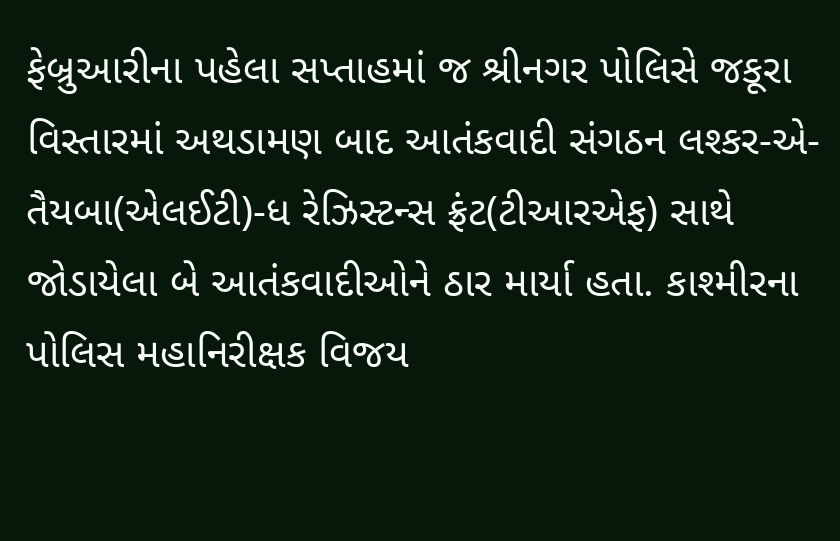ફેબ્રુઆરીના પહેલા સપ્તાહમાં જ શ્રીનગર પોલિસે જકૂરા વિસ્તારમાં અથડામણ બાદ આતંકવાદી સંગઠન લશ્કર-એ-તૈયબા(એલઈટી)-ધ રેઝિસ્ટન્સ ફ્રંટ(ટીઆરએફ) સાથે જોડાયેલા બે આતંકવાદીઓને ઠાર માર્યા હતા. કાશ્મીરના પોલિસ મહાનિરીક્ષક વિજય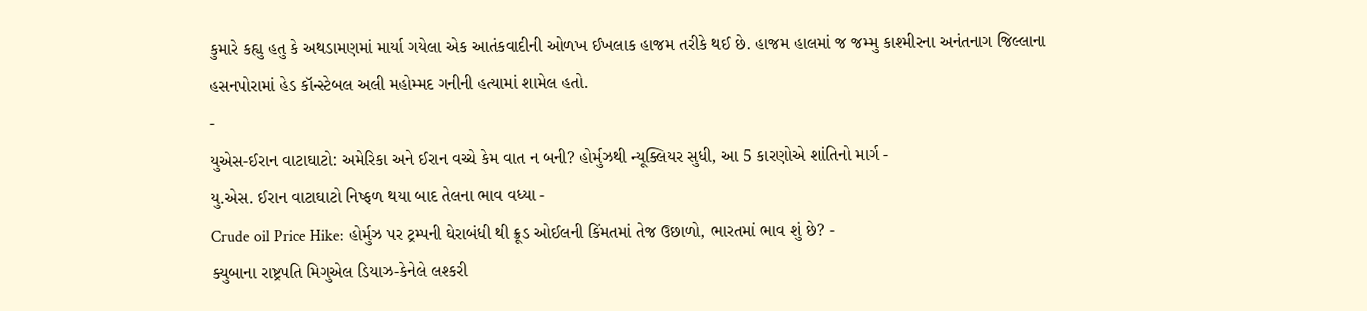કુમારે કહ્યુ હતુ કે અથડામણમાં માર્યા ગયેલા એક આતંકવાદીની ઓળખ ઈખલાક હાજમ તરીકે થઈ છે. હાજમ હાલમાં જ જમ્મુ કાશ્મીરના અનંતનાગ જિલ્લાના હસનપોરામાં હેડ કૉન્સ્ટેબલ અલી મહોમ્મદ ગનીની હત્યામાં શામેલ હતો.
-
યુએસ-ઈરાન વાટાઘાટો: અમેરિકા અને ઈરાન વચ્ચે કેમ વાત ન બની? હોર્મુઝથી ન્યૂક્લિયર સુધી, આ 5 કારણોએ શાંતિનો માર્ગ -
યુ.એસ. ઈરાન વાટાઘાટો નિષ્ફળ થયા બાદ તેલના ભાવ વધ્યા -
Crude oil Price Hike: હોર્મુઝ પર ટ્રમ્પની ઘેરાબંધી થી ક્રૂડ ઓઈલની કિંમતમાં તેજ ઉછાળો, ભારતમાં ભાવ શું છે? -
ક્યુબાના રાષ્ટ્રપતિ મિગુએલ ડિયાઝ-કેનેલે લશ્કરી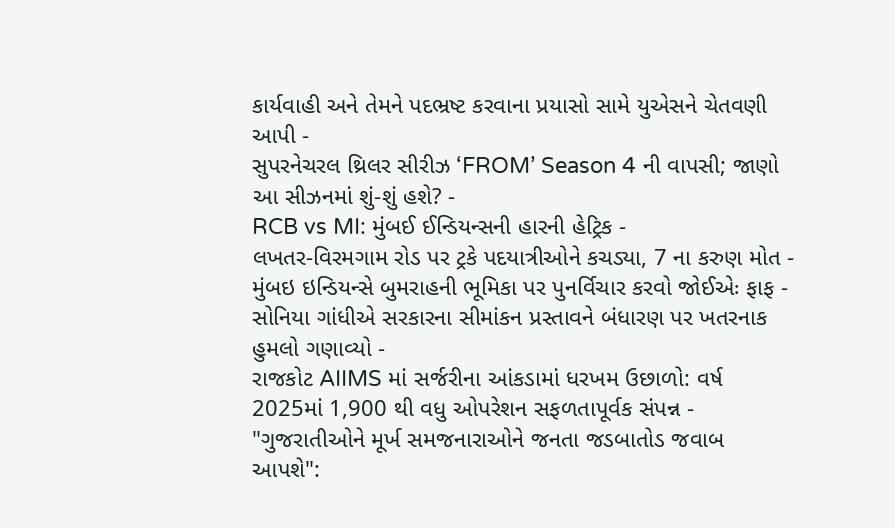કાર્યવાહી અને તેમને પદભ્રષ્ટ કરવાના પ્રયાસો સામે યુએસને ચેતવણી આપી -
સુપરનેચરલ થ્રિલર સીરીઝ ‘FROM’ Season 4 ની વાપસી; જાણો આ સીઝનમાં શું-શું હશે? -
RCB vs MI: મુંબઈ ઈન્ડિયન્સની હારની હેટ્રિક -
લખતર-વિરમગામ રોડ પર ટ્રકે પદયાત્રીઓને કચડ્યા, 7 ના કરુણ મોત -
મુંબઇ ઇન્ડિયન્સે બુમરાહની ભૂમિકા પર પુનર્વિચાર કરવો જોઈએઃ ફાફ -
સોનિયા ગાંધીએ સરકારના સીમાંકન પ્રસ્તાવને બંધારણ પર ખતરનાક હુમલો ગણાવ્યો -
રાજકોટ AIIMS માં સર્જરીના આંકડામાં ધરખમ ઉછાળો: વર્ષ 2025માં 1,900 થી વધુ ઓપરેશન સફળતાપૂર્વક સંપન્ન -
"ગુજરાતીઓને મૂર્ખ સમજનારાઓને જનતા જડબાતોડ જવાબ આપશે":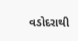વડોદરાથી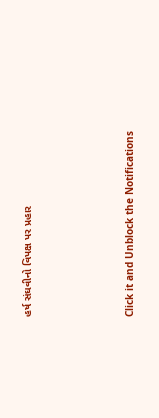હર્ષ સંઘવીનો વિપક્ષ પર પ્રહાર





Click it and Unblock the Notifications